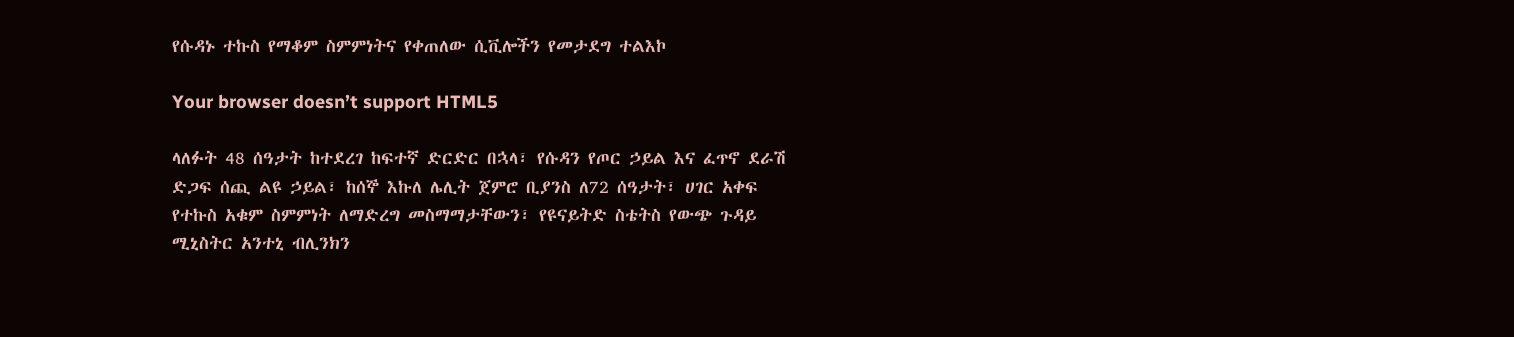የሱዳኑ ተኩስ የማቆም ስምምነትና የቀጠለው ሲቪሎችን የመታደግ ተልእኮ

Your browser doesn’t support HTML5

ላለፉት 48 ሰዓታት ከተደረገ ከፍተኛ ድርድር በኋላ፣ የሱዳን የጦር ኃይል እና ፈጥኖ ደራሽ ድጋፍ ሰጪ ልዩ ኃይል፣ ከሰኞ እኩለ ሌሊት ጀምሮ ቢያንስ ለ72 ሰዓታት፣ ሀገር አቀፍ የተኩስ አቁም ስምምነት ለማድረግ መስማማታቸውን፣ የዩናይትድ ስቴትስ የውጭ ጉዳይ ሚኒስትር አንተኒ ብሊንክን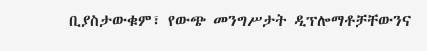ቢያስታውቁም፣ የውጭ መንግሥታት ዲፕሎማቶቻቸውንና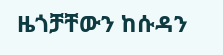ዜጎቻቸውን ከሱዳን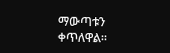ማውጣቱን ቀጥለዋል።